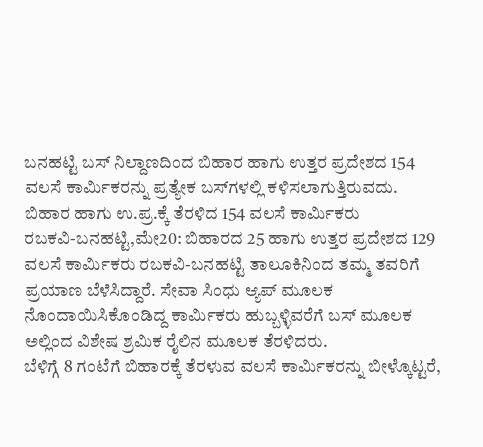ಬನಹಟ್ಟಿ ಬಸ್ ನಿಲ್ದಾಣದಿಂದ ಬಿಹಾರ ಹಾಗು ಉತ್ತರ ಪ್ರದೇಶದ 154 ವಲಸೆ ಕಾರ್ಮಿಕರನ್ನು ಪ್ರತ್ಯೇಕ ಬಸ್‍ಗಳಲ್ಲಿ ಕಳಿಸಲಾಗುತ್ತಿರುವದು.
ಬಿಹಾರ ಹಾಗು ಉ.ಪ್ರ.ಕ್ಕೆ ತೆರಳಿದ 154 ವಲಸೆ ಕಾರ್ಮಿಕರು
ರಬಕವಿ-ಬನಹಟ್ಟಿ,ಮೇ20: ಬಿಹಾರದ 25 ಹಾಗು ಉತ್ತರ ಪ್ರದೇಶದ 129 ವಲಸೆ ಕಾರ್ಮಿಕರು ರಬಕವಿ-ಬನಹಟ್ಟಿ ತಾಲೂಕಿನಿಂದ ತಮ್ಮ ತವರಿಗೆ ಪ್ರಯಾಣ ಬೆಳೆಸಿದ್ದಾರೆ. ಸೇವಾ ಸಿಂಧು ಆ್ಯಪ್ ಮೂಲಕ ನೊಂದಾಯಿಸಿಕೊಂಡಿದ್ದ ಕಾರ್ಮಿಕರು ಹುಬ್ಬಳ್ಳಿವರೆಗೆ ಬಸ್ ಮೂಲಕ ಅಲ್ಲಿಂದ ವಿಶೇಷ ಶ್ರಮಿಕ ರೈಲಿನ ಮೂಲಕ ತೆರಳಿದರು.
ಬೆಳಿಗ್ಗೆ 8 ಗಂಟೆಗೆ ಬಿಹಾರಕ್ಕೆ ತೆರಳುವ ವಲಸೆ ಕಾರ್ಮಿಕರನ್ನು ಬೀಳ್ಕೊಟ್ಟರೆ,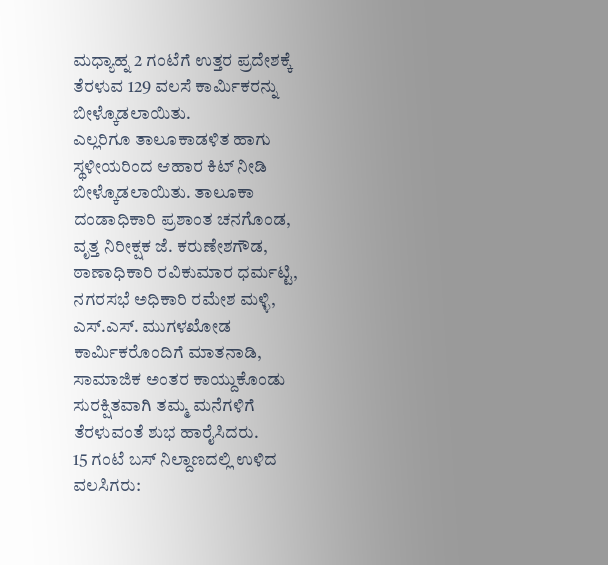ಮಧ್ಯಾಹ್ನ 2 ಗಂಟೆಗೆ ಉತ್ತರ ಪ್ರದೇಶಕ್ಕೆ ತೆರಳುವ 129 ವಲಸೆ ಕಾರ್ಮಿಕರನ್ನು ಬೀಳ್ಕೊಡಲಾಯಿತು.
ಎಲ್ಲರಿಗೂ ತಾಲೂಕಾಡಳಿತ ಹಾಗು ಸ್ಥಳೀಯರಿಂದ ಆಹಾರ ಕಿಟ್ ನೀಡಿ ಬೀಳ್ಕೊಡಲಾಯಿತು. ತಾಲೂಕಾ ದಂಡಾಧಿಕಾರಿ ಪ್ರಶಾಂತ ಚನಗೊಂಡ, ವೃತ್ತ ನಿರೀಕ್ಷಕ ಜೆ. ಕರುಣೇಶಗೌಡ, ಠಾಣಾಧಿಕಾರಿ ರವಿಕುಮಾರ ಧರ್ಮಟ್ಟಿ, ನಗರಸಭೆ ಅಧಿಕಾರಿ ರಮೇಶ ಮಳ್ಳಿ, ಎಸ್.ಎಸ್. ಮುಗಳಖೋಡ ಕಾರ್ಮಿಕರೊಂದಿಗೆ ಮಾತನಾಡಿ, ಸಾಮಾಜಿಕ ಅಂತರ ಕಾಯ್ದುಕೊಂಡು ಸುರಕ್ಷಿತವಾಗಿ ತಮ್ಮ ಮನೆಗಳಿಗೆ ತೆರಳುವಂತೆ ಶುಭ ಹಾರೈಸಿದರು.
15 ಗಂಟೆ ಬಸ್ ನಿಲ್ದಾಣದಲ್ಲಿ ಉಳಿದ ವಲಸಿಗರು: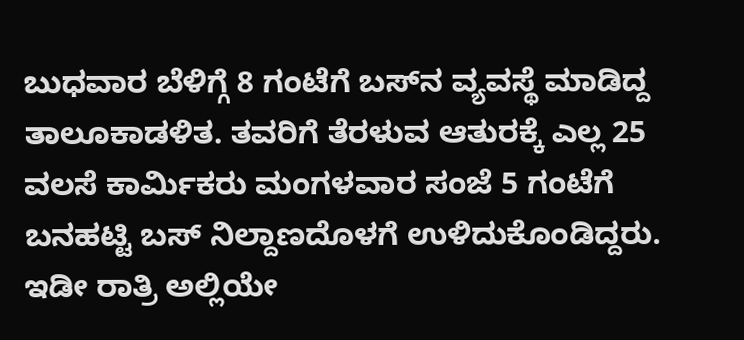ಬುಧವಾರ ಬೆಳಿಗ್ಗೆ 8 ಗಂಟೆಗೆ ಬಸ್‍ನ ವ್ಯವಸ್ಥೆ ಮಾಡಿದ್ದ ತಾಲೂಕಾಡಳಿತ. ತವರಿಗೆ ತೆರಳುವ ಆತುರಕ್ಕೆ ಎಲ್ಲ 25 ವಲಸೆ ಕಾರ್ಮಿಕರು ಮಂಗಳವಾರ ಸಂಜೆ 5 ಗಂಟೆಗೆ ಬನಹಟ್ಟಿ ಬಸ್ ನಿಲ್ದಾಣದೊಳಗೆ ಉಳಿದುಕೊಂಡಿದ್ದರು. ಇಡೀ ರಾತ್ರಿ ಅಲ್ಲಿಯೇ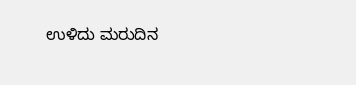ಉಳಿದು ಮರುದಿನ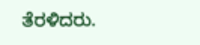ತೆರಳಿದರು.